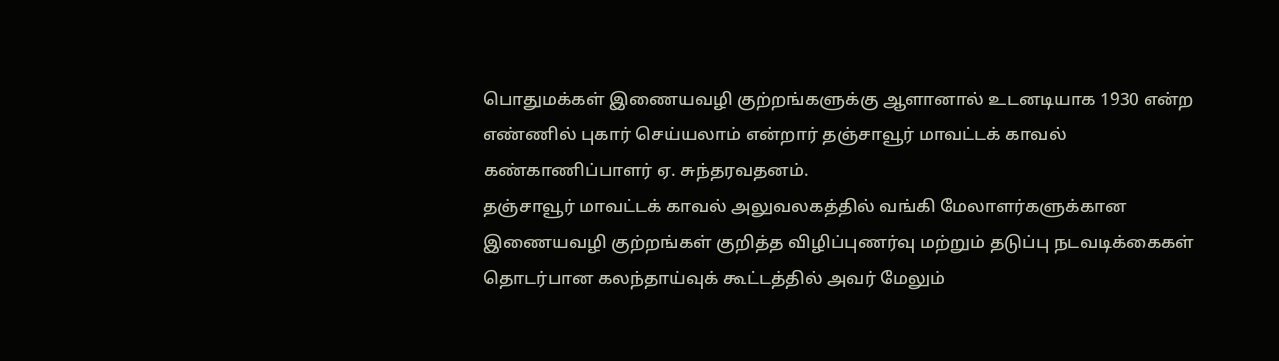பொதுமக்கள் இணையவழி குற்றங்களுக்கு ஆளானால் உடனடியாக 1930 என்ற எண்ணில் புகார் செய்யலாம் என்றார் தஞ்சாவூர் மாவட்டக் காவல் கண்காணிப்பாளர் ஏ. சுந்தரவதனம்.
தஞ்சாவூர் மாவட்டக் காவல் அலுவலகத்தில் வங்கி மேலாளர்களுக்கான இணையவழி குற்றங்கள் குறித்த விழிப்புணர்வு மற்றும் தடுப்பு நடவடிக்கைகள் தொடர்பான கலந்தாய்வுக் கூட்டத்தில் அவர் மேலும்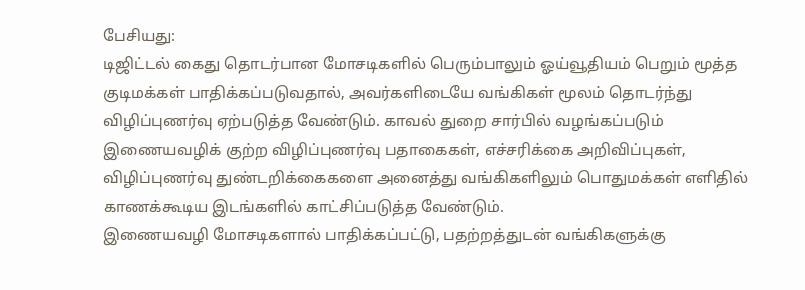பேசியது:
டிஜிட்டல் கைது தொடர்பான மோசடிகளில் பெரும்பாலும் ஓய்வூதியம் பெறும் மூத்த குடிமக்கள் பாதிக்கப்படுவதால், அவர்களிடையே வங்கிகள் மூலம் தொடர்ந்து விழிப்புணர்வு ஏற்படுத்த வேண்டும். காவல் துறை சார்பில் வழங்கப்படும் இணையவழிக் குற்ற விழிப்புணர்வு பதாகைகள், எச்சரிக்கை அறிவிப்புகள், விழிப்புணர்வு துண்டறிக்கைகளை அனைத்து வங்கிகளிலும் பொதுமக்கள் எளிதில் காணக்கூடிய இடங்களில் காட்சிப்படுத்த வேண்டும்.
இணையவழி மோசடிகளால் பாதிக்கப்பட்டு, பதற்றத்துடன் வங்கிகளுக்கு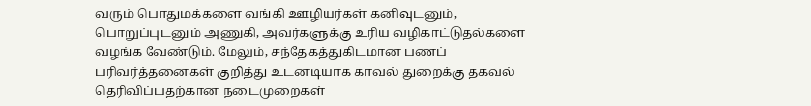வரும் பொதுமக்களை வங்கி ஊழியர்கள் கனிவுடனும், பொறுப்புடனும் அணுகி, அவர்களுக்கு உரிய வழிகாட்டுதல்களை வழங்க வேண்டும். மேலும், சந்தேகத்துகிடமான பணப் பரிவர்த்தனைகள் குறித்து உடனடியாக காவல் துறைக்கு தகவல் தெரிவிப்பதற்கான நடைமுறைகள்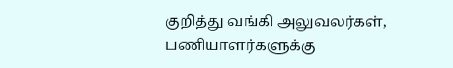குறித்து வங்கி அலுவலர்கள், பணியாளர்களுக்கு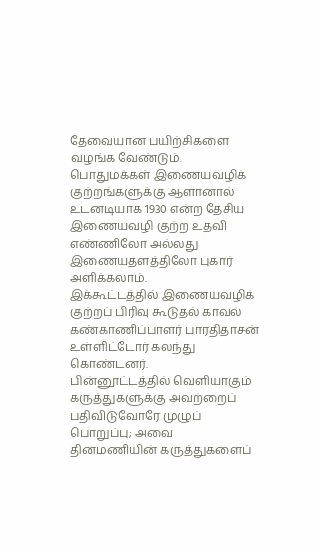தேவையான பயிற்சிகளை வழங்க வேண்டும்.
பொதுமக்கள் இணையவழிக் குற்றங்களுக்கு ஆளானால் உடனடியாக 1930 என்ற தேசிய இணையவழி குற்ற உதவி எண்ணிலோ அல்லது இணையதளத்திலோ புகார் அளிக்கலாம்.
இக்கூட்டத்தில் இணையவழிக் குற்றப் பிரிவு கூடுதல் காவல் கண்காணிப்பாளர் பாரதிதாசன் உள்ளிட்டோர் கலந்து கொண்டனர்.
பின்னூட்டத்தில் வெளியாகும் கருத்துகளுக்கு அவற்றைப் பதிவிடுவோரே முழுப் பொறுப்பு; அவை தினமணியின் கருத்துகளைப்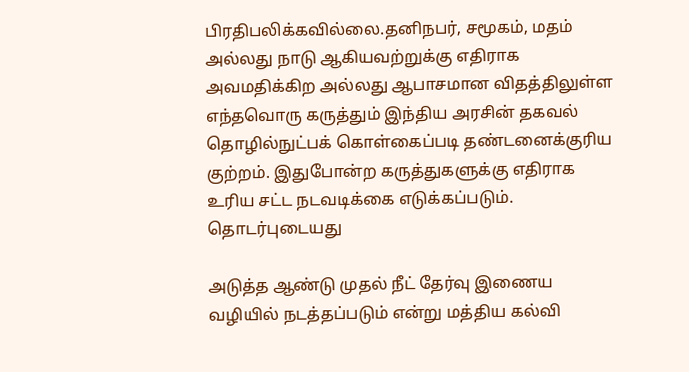பிரதிபலிக்கவில்லை.தனிநபர், சமூகம், மதம் அல்லது நாடு ஆகியவற்றுக்கு எதிராக அவமதிக்கிற அல்லது ஆபாசமான விதத்திலுள்ள எந்தவொரு கருத்தும் இந்திய அரசின் தகவல் தொழில்நுட்பக் கொள்கைப்படி தண்டனைக்குரிய குற்றம். இதுபோன்ற கருத்துகளுக்கு எதிராக உரிய சட்ட நடவடிக்கை எடுக்கப்படும்.
தொடர்புடையது

அடுத்த ஆண்டு முதல் நீட் தேர்வு இணைய வழியில் நடத்தப்படும் என்று மத்திய கல்வி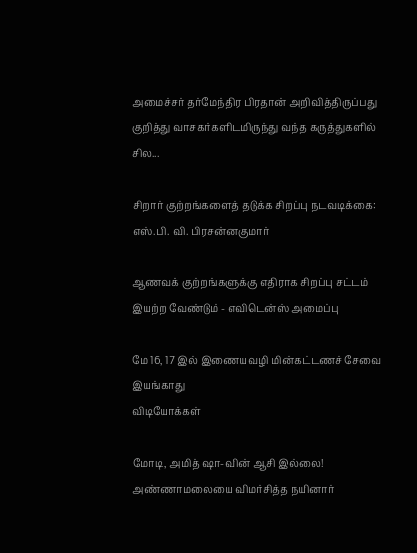அமைச்சர் தர்மேந்திர பிரதான் அறிவித்திருப்பது குறித்து வாசகர்களிடமிருந்து வந்த கருத்துகளில் சில...

சிறார் குற்றங்களைத் தடுக்க சிறப்பு நடவடிக்கை: எஸ்.பி. வி. பிரசன்னகுமார்

ஆணவக் குற்றங்களுக்கு எதிராக சிறப்பு சட்டம் இயற்ற வேண்டும் - எவிடென்ஸ் அமைப்பு

மே 16, 17 இல் இணையவழி மின்கட்டணச் சேவை இயங்காது
விடியோக்கள்

மோடி, அமித் ஷா-வின் ஆசி இல்லை! அண்ணாமலையை விமர்சித்த நயினார்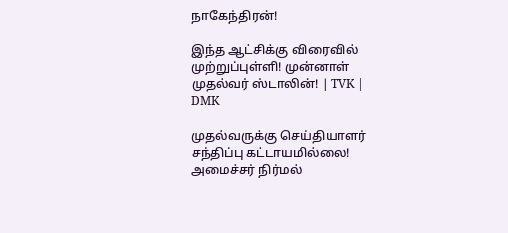நாகேந்திரன்!

இந்த ஆட்சிக்கு விரைவில் முற்றுப்புள்ளி! முன்னாள் முதல்வர் ஸ்டாலின்! | TVK | DMK

முதல்வருக்கு செய்தியாளர் சந்திப்பு கட்டாயமில்லை! அமைச்சர் நிர்மல்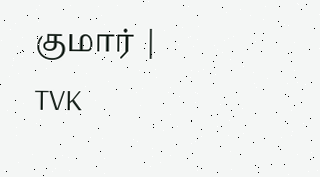குமார் | TVK